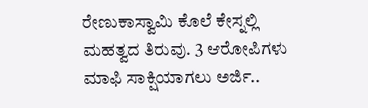ರೇಣುಕಾಸ್ವಾಮಿ ಕೊಲೆ ಕೇಸ್ನಲ್ಲಿ ಮಹತ್ವದ ತಿರುವು. 3 ಆರೋಪಿಗಳು ಮಾಫಿ ಸಾಕ್ಷಿಯಾಗಲು ಅರ್ಜಿ..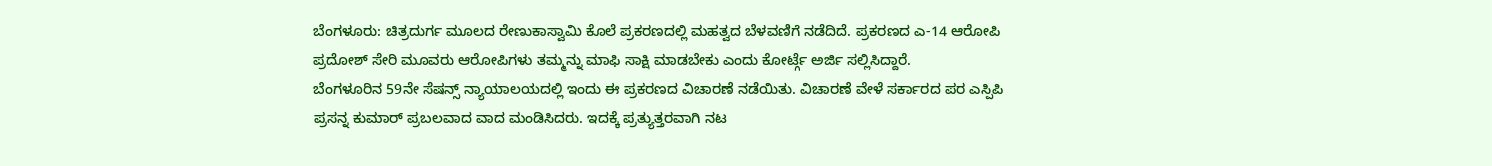ಬೆಂಗಳೂರು: ಚಿತ್ರದುರ್ಗ ಮೂಲದ ರೇಣುಕಾಸ್ವಾಮಿ ಕೊಲೆ ಪ್ರಕರಣದಲ್ಲಿ ಮಹತ್ವದ ಬೆಳವಣಿಗೆ ನಡೆದಿದೆ. ಪ್ರಕರಣದ ಎ-14 ಆರೋಪಿ ಪ್ರದೋಶ್ ಸೇರಿ ಮೂವರು ಆರೋಪಿಗಳು ತಮ್ಮನ್ನು ಮಾಫಿ ಸಾಕ್ಷಿ ಮಾಡಬೇಕು ಎಂದು ಕೋರ್ಟ್ಗೆ ಅರ್ಜಿ ಸಲ್ಲಿಸಿದ್ದಾರೆ.
ಬೆಂಗಳೂರಿನ 59ನೇ ಸೆಷನ್ಸ್ ನ್ಯಾಯಾಲಯದಲ್ಲಿ ಇಂದು ಈ ಪ್ರಕರಣದ ವಿಚಾರಣೆ ನಡೆಯಿತು. ವಿಚಾರಣೆ ವೇಳೆ ಸರ್ಕಾರದ ಪರ ಎಸ್ಪಿಪಿ ಪ್ರಸನ್ನ ಕುಮಾರ್ ಪ್ರಬಲವಾದ ವಾದ ಮಂಡಿಸಿದರು. ಇದಕ್ಕೆ ಪ್ರತ್ಯುತ್ತರವಾಗಿ ನಟ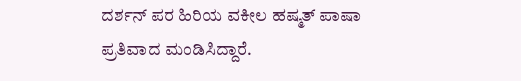ದರ್ಶನ್ ಪರ ಹಿರಿಯ ವಕೀಲ ಹಷ್ಮತ್ ಪಾಷಾ ಪ್ರತಿವಾದ ಮಂಡಿಸಿದ್ದಾರೆ.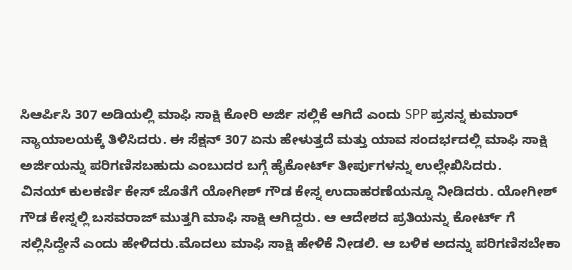ಸಿಆರ್ಪಿಸಿ 307 ಅಡಿಯಲ್ಲಿ ಮಾಫಿ ಸಾಕ್ಷಿ ಕೋರಿ ಅರ್ಜಿ ಸಲ್ಲಿಕೆ ಆಗಿದೆ ಎಂದು SPP ಪ್ರಸನ್ನ ಕುಮಾರ್ ನ್ಯಾಯಾಲಯಕ್ಕೆ ತಿಳಿಸಿದರು. ಈ ಸೆಕ್ಷನ್ 307 ಏನು ಹೇಳುತ್ತದೆ ಮತ್ತು ಯಾವ ಸಂದರ್ಭದಲ್ಲಿ ಮಾಫಿ ಸಾಕ್ಷಿ ಅರ್ಜಿಯನ್ನು ಪರಿಗಣಿಸಬಹುದು ಎಂಬುದರ ಬಗ್ಗೆ ಹೈಕೋರ್ಟ್ ತೀರ್ಪುಗಳನ್ನು ಉಲ್ಲೇಖಿಸಿದರು.
ವಿನಯ್ ಕುಲಕರ್ಣಿ ಕೇಸ್ ಜೊತೆಗೆ ಯೋಗೀಶ್ ಗೌಡ ಕೇಸ್ನ ಉದಾಹರಣೆಯನ್ನೂ ನೀಡಿದರು. ಯೋಗೀಶ್ ಗೌಡ ಕೇಸ್ನಲ್ಲಿ ಬಸವರಾಜ್ ಮುತ್ತಗಿ ಮಾಫಿ ಸಾಕ್ಷಿ ಆಗಿದ್ದರು. ಆ ಆದೇಶದ ಪ್ರತಿಯನ್ನು ಕೋರ್ಟ್ ಗೆ ಸಲ್ಲಿಸಿದ್ದೇನೆ ಎಂದು ಹೇಳಿದರು.ಮೊದಲು ಮಾಫಿ ಸಾಕ್ಷಿ ಹೇಳಿಕೆ ನೀಡಲಿ. ಆ ಬಳಿಕ ಅದನ್ನು ಪರಿಗಣಿಸಬೇಕಾ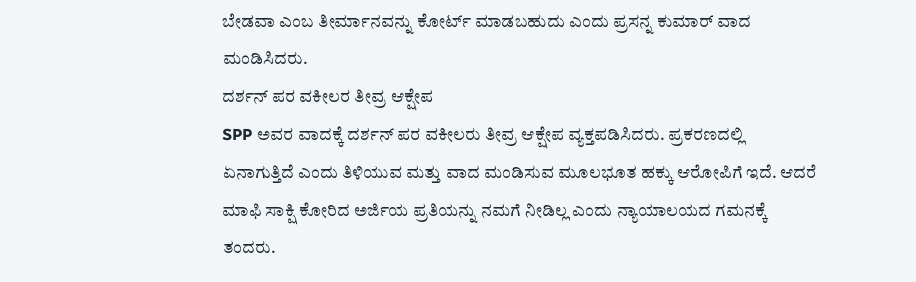ಬೇಡವಾ ಎಂಬ ತೀರ್ಮಾನವನ್ನು ಕೋರ್ಟ್ ಮಾಡಬಹುದು ಎಂದು ಪ್ರಸನ್ನ ಕುಮಾರ್ ವಾದ ಮಂಡಿಸಿದರು.
ದರ್ಶನ್ ಪರ ವಕೀಲರ ತೀವ್ರ ಆಕ್ಷೇಪ
SPP ಅವರ ವಾದಕ್ಕೆ ದರ್ಶನ್ ಪರ ವಕೀಲರು ತೀವ್ರ ಆಕ್ಷೇಪ ವ್ಯಕ್ತಪಡಿಸಿದರು. ಪ್ರಕರಣದಲ್ಲಿ ಏನಾಗುತ್ತಿದೆ ಎಂದು ತಿಳಿಯುವ ಮತ್ತು ವಾದ ಮಂಡಿಸುವ ಮೂಲಭೂತ ಹಕ್ಕು ಆರೋಪಿಗೆ ಇದೆ. ಆದರೆ ಮಾಫಿ ಸಾಕ್ಷಿ ಕೋರಿದ ಅರ್ಜಿಯ ಪ್ರತಿಯನ್ನು ನಮಗೆ ನೀಡಿಲ್ಲ ಎಂದು ನ್ಯಾಯಾಲಯದ ಗಮನಕ್ಕೆ ತಂದರು.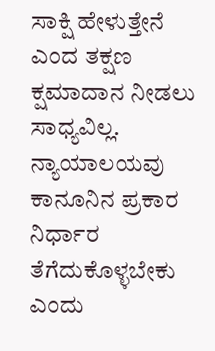ಸಾಕ್ಷಿ ಹೇಳುತ್ತೇನೆ ಎಂದ ತಕ್ಷಣ ಕ್ಷಮಾದಾನ ನೀಡಲು ಸಾಧ್ಯವಿಲ್ಲ. ನ್ಯಾಯಾಲಯವು ಕಾನೂನಿನ ಪ್ರಕಾರ ನಿರ್ಧಾರ ತೆಗೆದುಕೊಳ್ಳಬೇಕು ಎಂದು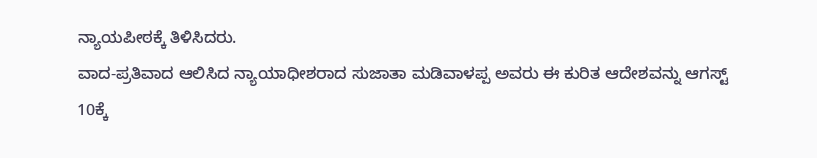ನ್ಯಾಯಪೀಠಕ್ಕೆ ತಿಳಿಸಿದರು.
ವಾದ-ಪ್ರತಿವಾದ ಆಲಿಸಿದ ನ್ಯಾಯಾಧೀಶರಾದ ಸುಜಾತಾ ಮಡಿವಾಳಪ್ಪ ಅವರು ಈ ಕುರಿತ ಆದೇಶವನ್ನು ಆಗಸ್ಟ್ 10ಕ್ಕೆ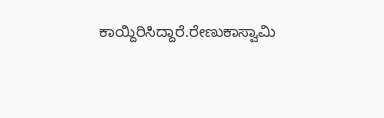ಕಾಯ್ದಿರಿಸಿದ್ದಾರೆ.ರೇಣುಕಾಸ್ವಾಮಿ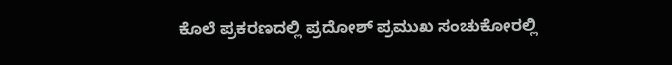ಕೊಲೆ ಪ್ರಕರಣದಲ್ಲಿ ಪ್ರದೋಶ್ ಪ್ರಮುಖ ಸಂಚುಕೋರಲ್ಲಿ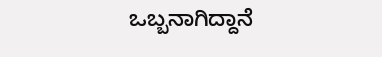ಒಬ್ಬನಾಗಿದ್ದಾನೆ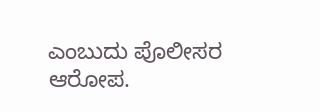ಎಂಬುದು ಪೊಲೀಸರ ಆರೋಪ.